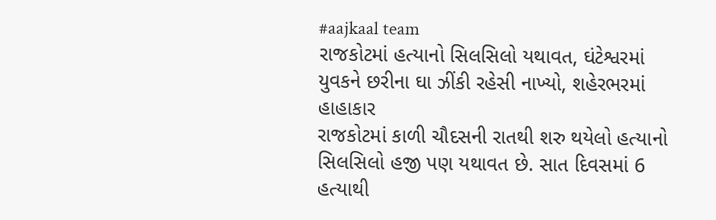#aajkaal team
રાજકોટમાં હત્યાનો સિલસિલો યથાવત, ઘંટેશ્વરમાં યુવકને છરીના ઘા ઝીંકી રહેસી નાખ્યો, શહેરભરમાં હાહાકાર
રાજકોટમાં કાળી ચૌદસની રાતથી શરુ થયેલો હત્યાનો સિલસિલો હજી પણ યથાવત છે. સાત દિવસમાં 6 હત્યાથી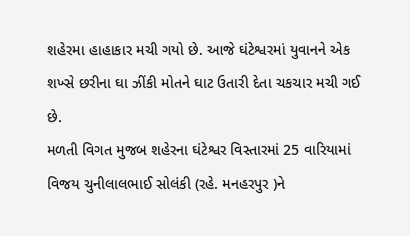શહેરમા હાહાકાર મચી ગયો છે. આજે ઘંટેશ્વરમાં યુવાનને એક શખ્સે છરીના ઘા ઝીંકી મોતને ઘાટ ઉતારી દેતા ચકચાર મચી ગઈ છે.
મળતી વિગત મુજબ શહેરના ઘંટેશ્વર વિસ્તારમાં 25 વારિયામાં વિજય ચુનીલાલભાઈ સોલંકી (રહે. મનહરપુર )ને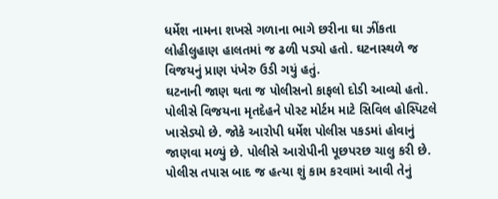ધર્મેશ નામના શખસે ગળાના ભાગે છરીના ઘા ઝીંકતા લોહીલુહાણ હાલતમાં જ ઢળી પડ્યો હતો. ઘટનાસ્થળે જ વિજયનું પ્રાણ પંખેરુ ઉડી ગયું હતું.
ઘટનાની જાણ થતા જ પોલીસનો કાફલો દોડી આવ્યો હતો. પોલીસે વિજયના મૃતદેહને પોસ્ટ મોર્ટમ માટે સિવિલ હોસ્પિટલે ખાસેડ્યો છે. જોકે આરોપી ધર્મેશ પોલીસ પકડમાં હોવાનું જાણવા મળ્યું છે. પોલીસે આરોપીની પૂછપરછ ચાલુ કરી છે. પોલીસ તપાસ બાદ જ હત્યા શું કામ કરવામાં આવી તેનું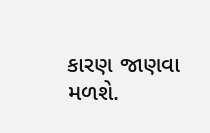કારણ જાણવા મળશે.